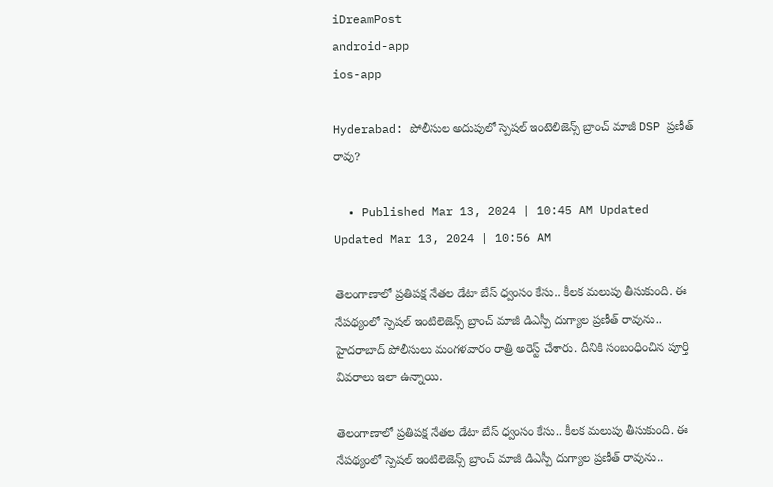iDreamPost
android-app
ios-app

Hyderabad: పోలీసుల అదుపులో స్పెషల్‌ ఇంటెలిజెన్స్‌ బ్రాంచ్‌ మాజీ DSP ప్రణీత్‌ రావు?

  • Published Mar 13, 2024 | 10:45 AM Updated Updated Mar 13, 2024 | 10:56 AM

తెలంగాణాలో ప్రతిపక్ష నేతల డేటా బేస్ ధ్వంసం కేసు.. కీలక మలుపు తీసుకుంది. ఈ నేపథ్యంలో స్పెషల్ ఇంటిలెజెన్స్ బ్రాంచ్ మాజీ డిఎస్పీ దుగ్యాల ప్రణీత్ రావును.. హైదరాబాద్ పోలీసులు మంగళవారం రాత్రి అరెస్ట్ చేశారు. దీనికి సంబంధించిన పూర్తి వివరాలు ఇలా ఉన్నాయి.

తెలంగాణాలో ప్రతిపక్ష నేతల డేటా బేస్ ధ్వంసం కేసు.. కీలక మలుపు తీసుకుంది. ఈ నేపథ్యంలో స్పెషల్ ఇంటిలెజెన్స్ బ్రాంచ్ మాజీ డిఎస్పీ దుగ్యాల ప్రణీత్ రావును..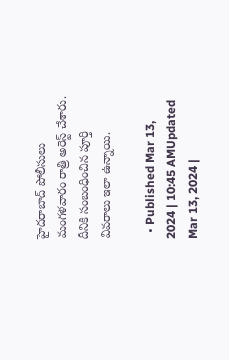హైదరాబాద్ పోలీసులు మంగళవారం రాత్రి అరెస్ట్ చేశారు. దీనికి సంబంధించిన పూర్తి వివరాలు ఇలా ఉన్నాయి.

  • Published Mar 13, 2024 | 10:45 AMUpdated Mar 13, 2024 |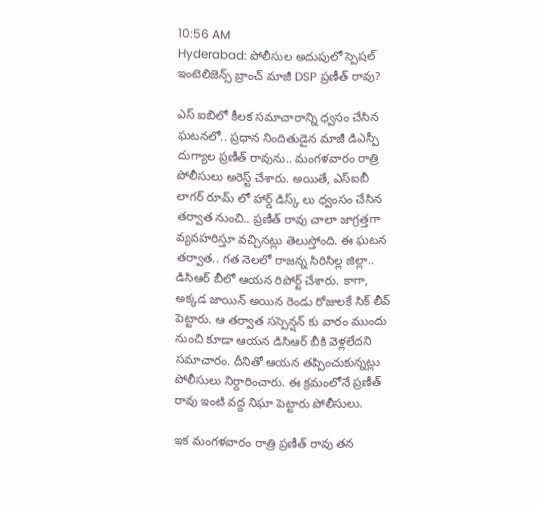10:56 AM
Hyderabad: పోలీసుల అదుపులో స్పెషల్‌ ఇంటెలిజెన్స్‌ బ్రాంచ్‌ మాజీ DSP ప్రణీత్‌ రావు?

ఎస్ ఐబిలో కీలక సమాచారాన్ని ధ్వసం చేసిన ఘటనలో.. ప్రధాన నిందితుడైన మాజీ డిఎస్పీ దుగ్యాల ప్రణీత్ రావును.. మంగళవారం రాత్రి పోలీసులు అరెస్ట్ చేశారు. అయితే, ఎస్ఐబీ లాగర్ రూమ్ లో హార్డ్ డిస్క్ లు ధ్వంసం చేసిన తర్వాత నుంచి.. ప్రణీత్ రావు చాలా జాగ్రత్తగా వ్యవహరిస్తూ వచ్చినట్లు తెలుస్తోంది. ఈ ఘటన తర్వాత.. గత నెలలో రాజన్న సిరిసిల్ల జిల్లా.. డిసిఆర్ బీలో ఆయన రిపోర్ట్ చేశారు. కాగా, అక్కడ జాయిన్ అయిన రెండు రోజులకే సిక్ లీవ్ పెట్టారు. ఆ తర్వాత సస్పెన్షన్ కు వారం ముందు నుంచి కూడా ఆయన డిసిఆర్ బీకి వెళ్లలేదని సమాచారం. దీనితో ఆయన తప్పించుకున్నట్లు పోలీసులు నిర్దారించారు. ఈ క్రమంలోనే ప్రణీత్ రావు ఇంటి వద్ద నిఘా పెట్టారు పోలీసులు.

ఇక మంగళవారం రాత్రి ప్రణీత్ రావు తన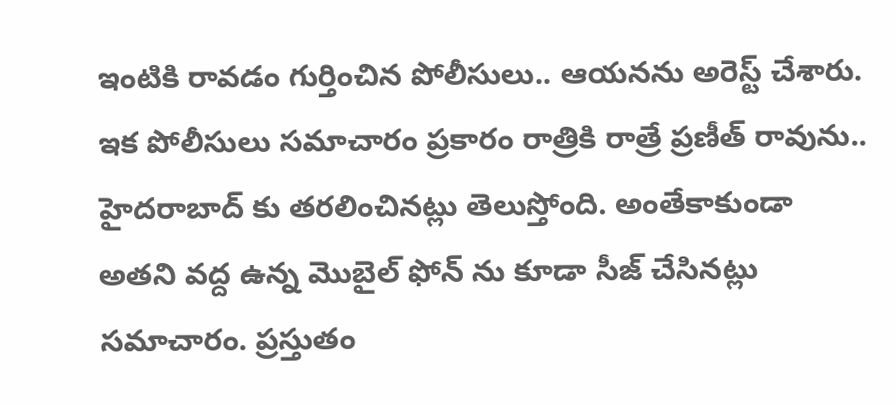ఇంటికి రావడం గుర్తించిన పోలీసులు.. ఆయనను అరెస్ట్ చేశారు. ఇక పోలీసులు సమాచారం ప్రకారం రాత్రికి రాత్రే ప్రణీత్ రావును.. హైదరాబాద్ కు తరలించినట్లు తెలుస్తోంది. అంతేకాకుండా అతని వద్ద ఉన్న మొబైల్ ఫోన్ ను కూడా సీజ్ చేసినట్లు సమాచారం. ప్రస్తుతం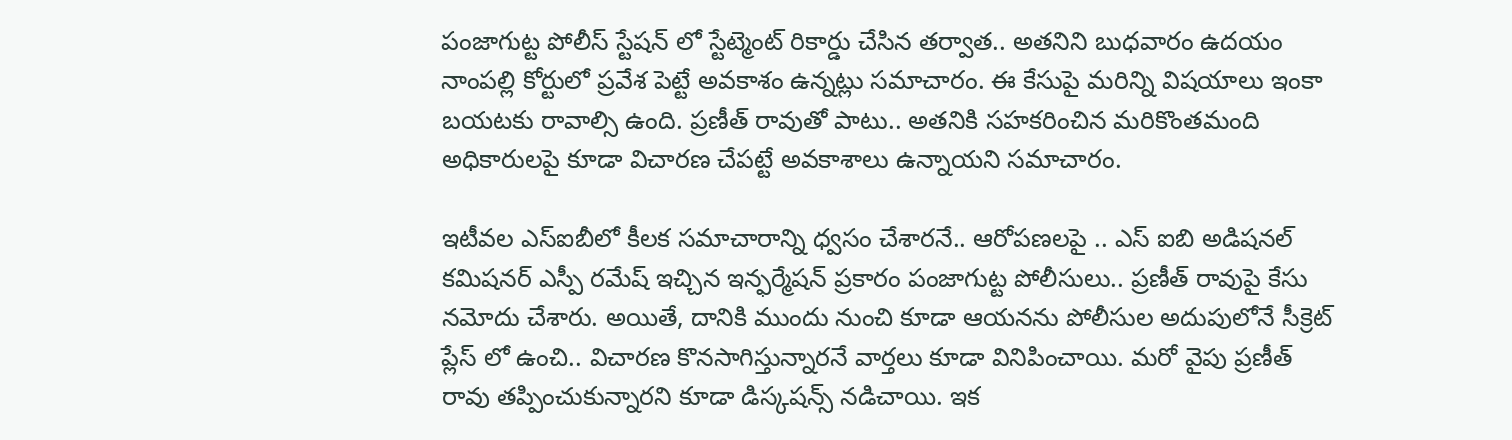పంజాగుట్ట పోలీస్ స్టేషన్ లో స్టేట్మెంట్ రికార్డు చేసిన తర్వాత.. అతనిని బుధవారం ఉదయం నాంపల్లి కోర్టులో ప్రవేశ పెట్టే అవకాశం ఉన్నట్లు సమాచారం. ఈ కేసుపై మరిన్ని విషయాలు ఇంకా బయటకు రావాల్సి ఉంది. ప్రణీత్ రావుతో పాటు.. అతనికి సహకరించిన మరికొంతమంది అధికారులపై కూడా విచారణ చేపట్టే అవకాశాలు ఉన్నాయని సమాచారం.

ఇటీవల ఎస్ఐబీలో కీలక సమాచారాన్ని ధ్వసం చేశారనే.. ఆరోపణలపై .. ఎస్ ఐబి అడిషనల్ కమిషనర్ ఎస్పీ రమేష్ ఇచ్చిన ఇన్ఫర్మేషన్ ప్రకారం పంజాగుట్ట పోలీసులు.. ప్రణీత్ రావుపై కేసు నమోదు చేశారు. అయితే, దానికి ముందు నుంచి కూడా ఆయనను పోలీసుల అదుపులోనే సీక్రెట్ ప్లేస్ లో ఉంచి.. విచారణ కొనసాగిస్తున్నారనే వార్తలు కూడా వినిపించాయి. మరో వైపు ప్రణీత్ రావు తప్పించుకున్నారని కూడా డిస్కషన్స్ నడిచాయి. ఇక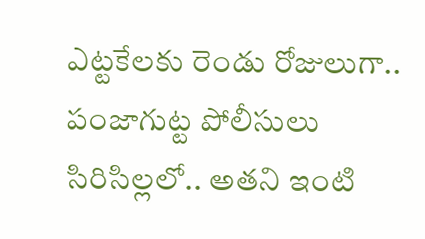ఎట్టకేలకు రెండు రోజులుగా.. పంజాగుట్ట పోలీసులు సిరిసిల్లలో.. అతని ఇంటి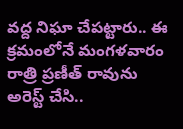వద్ద నిఘా చేపట్టారు.. ఈ క్రమంలోనే మంగళవారం రాత్రి ప్రణీత్ రావును అరెస్ట్ చేసి..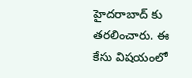హైదరాబాద్ కు తరలించారు. ఈ కేసు విషయంలో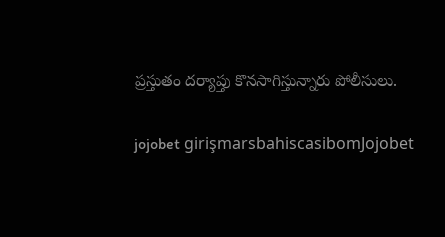ప్రస్తుతం దర్యాప్తు కొనసాగిస్తున్నారు పోలీసులు.

jojobet girişmarsbahiscasibomJojobet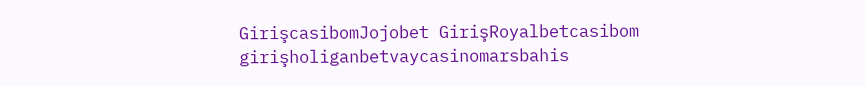GirişcasibomJojobet GirişRoyalbetcasibom girişholiganbetvaycasinomarsbahis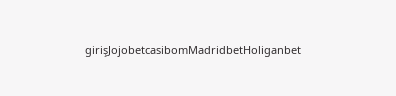girişJojobetcasibomMadridbetHoliganbet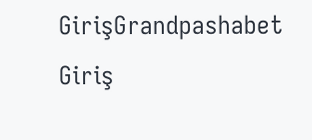GirişGrandpashabet Giriş